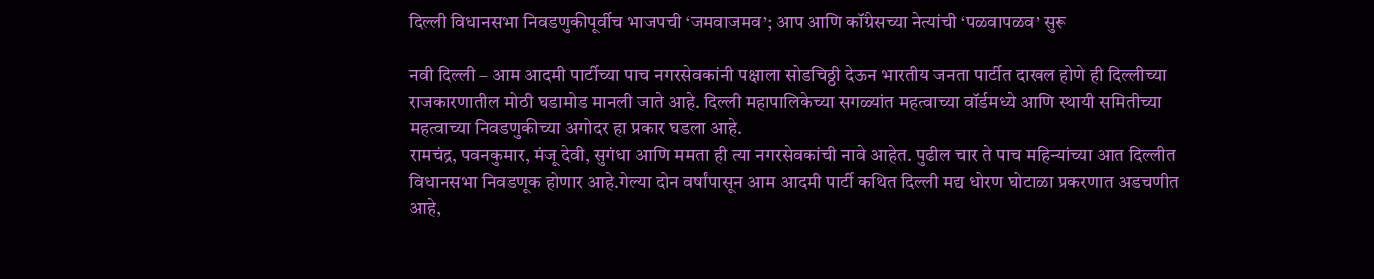दिल्ली विधानसभा निवडणुकीपूर्वीच भाजपची ‘जमवाजमव’; आप आणि कॉंग्रेसच्या नेत्यांची ‘पळवापळव’ सुरू

नवी दिल्ली – आम आदमी पार्टीच्या पाच नगरसेवकांनी पक्षाला सोडचिठ्ठी देऊन भारतीय जनता पार्टीत दाखल होणे ही दिल्लीच्या राजकारणातील मोठी घडामोड मानली जाते आहे. दिल्ली महापालिकेच्या सगळ्यांत महत्वाच्या वॉर्डमध्ये आणि स्थायी समितीच्या महत्वाच्या निवडणुकीच्या अगोदर हा प्रकार घडला आहे.
रामचंद्र, पवनकुमार, मंजू देवी, सुगंधा आणि ममता ही त्या नगरसेवकांची नावे आहेत. पुढील चार ते पाच महिन्यांच्या आत दिल्लीत विधानसभा निवडणूक होणार आहे.गेल्या दोन वर्षांपासून आम आदमी पार्टी कथित दिल्ली मद्य धोरण घोटाळा प्रकरणात अडचणीत आहे,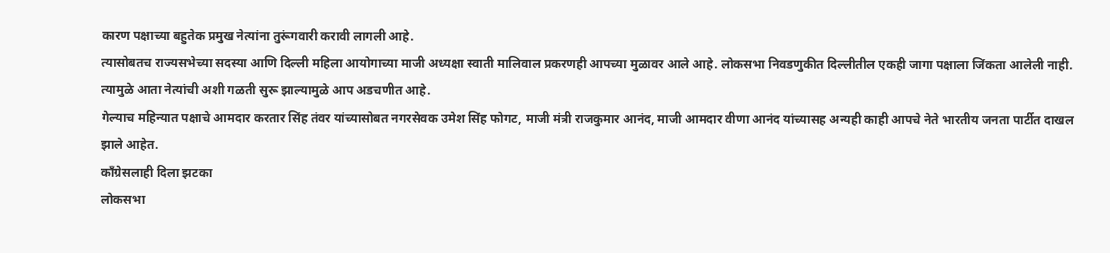कारण पक्षाच्या बहुतेक प्रमुख नेत्यांना तुरूंगवारी करावी लागली आहे.
त्यासोबतच राज्यसभेच्या सदस्या आणि दिल्ली महिला आयोगाच्या माजी अध्यक्षा स्वाती मालिवाल प्रकरणही आपच्या मुळावर आले आहे. लोकसभा निवडणुकीत दिल्लीतील एकही जागा पक्षाला जिंकता आलेली नाही. त्यामुळे आता नेत्यांची अशी गळती सुरू झाल्यामुळे आप अडचणीत आहे.
गेल्याच महिन्यात पक्षाचे आमदार करतार सिंह तंवर यांच्यासोबत नगरसेवक उमेश सिंह फोगट, माजी मंत्री राजकुमार आनंद, माजी आमदार वीणा आनंद यांच्यासह अन्यही काही आपचे नेते भारतीय जनता पार्टीत दाखल झाले आहेत.
कॉंग्रेसलाही दिला झटका
लोकसभा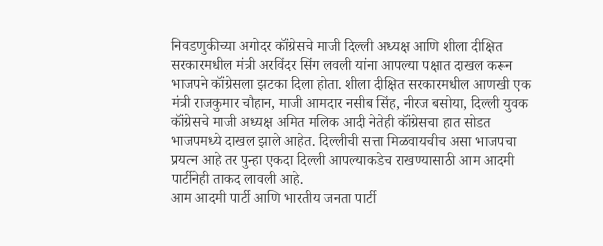निवडणुकीच्या अगोदर कॉंग्रेसचे माजी दिल्ली अध्यक्ष आणि शीला दीक्षित सरकारमधील मंत्री अरविंदर सिंग लवली यांना आपल्या पक्षात दाखल करून भाजपने कॉंग्रेसला झटका दिला होता. शीला दीक्षित सरकारमधील आणखी एक मंत्री राजकुमार चौहान, माजी आमदार नसीब सिंह, नीरज बसोया, दिल्ली युवक कॉंग्रेसचे माजी अध्यक्ष अमित मलिक आदी नेतेही कॉंग्रेसचा हात सोडत भाजपमध्ये दाखल झाले आहेत. दिल्लीची सत्ता मिळवायचीच असा भाजपचा प्रयत्न आहे तर पुन्हा एकदा दिल्ली आपल्याकडेच राखण्यासाठी आम आदमी पार्टीनेही ताकद लावली आहे.
आम आदमी पार्टी आणि भारतीय जनता पार्टी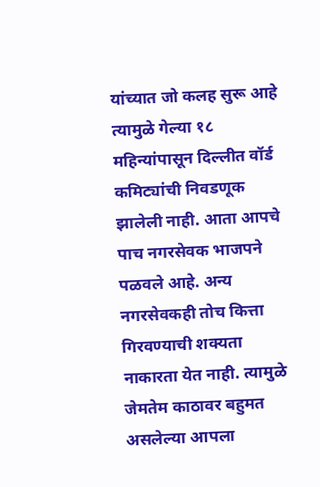यांच्यात जो कलह सुरू आहे त्यामुळे गेल्या १८ महिन्यांपासून दिल्लीत वॉर्ड कमिट्यांची निवडणूक झालेली नाही. आता आपचे पाच नगरसेवक भाजपने पळवले आहे. अन्य नगरसेवकही तोच कित्ता गिरवण्याची शक्यता नाकारता येत नाही. त्यामुळे जेमतेम काठावर बहुमत असलेल्या आपला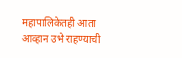महापालिकेतही आता आव्हान उभे राहण्याची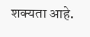शक्यता आहे.